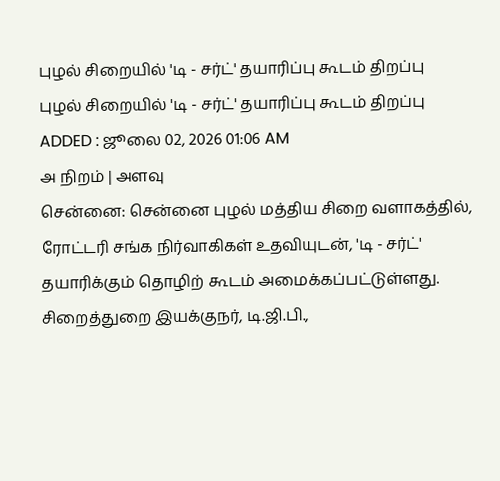புழல் சிறையில் 'டி - சர்ட்' தயாரிப்பு கூடம் திறப்பு
புழல் சிறையில் 'டி - சர்ட்' தயாரிப்பு கூடம் திறப்பு
ADDED : ஜூலை 02, 2026 01:06 AM
அ நிறம் | அளவு
சென்னை: சென்னை புழல் மத்திய சிறை வளாகத்தில், ரோட்டரி சங்க நிர்வாகிகள் உதவியுடன், 'டி - சர்ட்' தயாரிக்கும் தொழிற் கூடம் அமைக்கப்பட்டுள்ளது.
சிறைத்துறை இயக்குநர், டி.ஜி.பி.,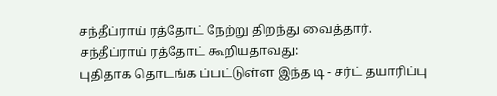சந்தீப்ராய் ரத்தோட் நேற்று திறந்து வைத்தார்.
சந்தீப்ராய் ரத்தோட் கூறியதாவது:
புதிதாக தொடங்க ப்பட்டுள்ள இந்த டி - சர்ட் தயாரிப்பு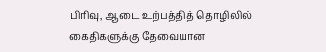பிரிவு, ஆடை உற்பத்தித் தொழிலில் கைதிகளுக்கு தேவையான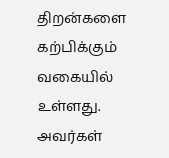திறன்களை கற்பிக்கும் வகையில் உள்ளது.
அவர்கள்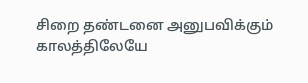சிறை தண்டனை அனுபவிக்கும் காலத்திலேயே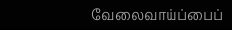வேலைவாய்ப்பைப்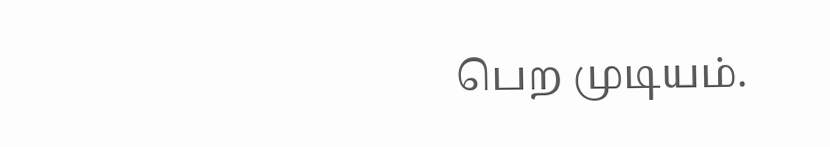பெற முடியம்.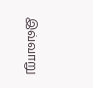இவ்வாறு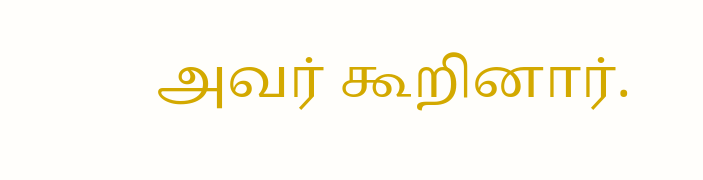அவர் கூறினார்.